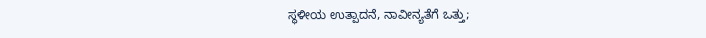ಸ್ಥಳೀಯ ಉತ್ಪಾದನೆ, ನಾವೀನ್ಯತೆಗೆ ಒತ್ತು;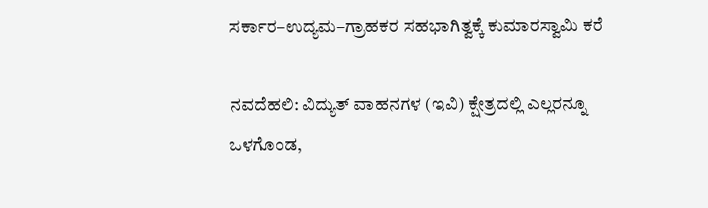ಸರ್ಕಾರ–ಉದ್ಯಮ–ಗ್ರಾಹಕರ ಸಹಭಾಗಿತ್ವಕ್ಕೆ ಕುಮಾರಸ್ವಾಮಿ ಕರೆ

ನವದೆಹಲಿ: ವಿದ್ಯುತ್ ವಾಹನಗಳ (ಇವಿ) ಕ್ಷೇತ್ರದಲ್ಲಿ ಎಲ್ಲರನ್ನೂ ಒಳಗೊಂಡ,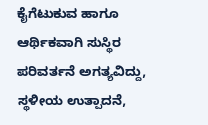ಕೈಗೆಟುಕುವ ಹಾಗೂ ಆರ್ಥಿಕವಾಗಿ ಸುಸ್ಥಿರ ಪರಿವರ್ತನೆ ಅಗತ್ಯವಿದ್ದು, ಸ್ಥಳೀಯ ಉತ್ಪಾದನೆ,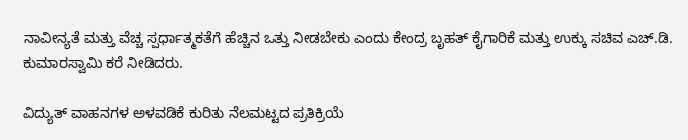ನಾವೀನ್ಯತೆ ಮತ್ತು ವೆಚ್ಚ ಸ್ಪರ್ಧಾತ್ಮಕತೆಗೆ ಹೆಚ್ಚಿನ ಒತ್ತು ನೀಡಬೇಕು ಎಂದು ಕೇಂದ್ರ ಬೃಹತ್ ಕೈಗಾರಿಕೆ ಮತ್ತು ಉಕ್ಕು ಸಚಿವ ಎಚ್.ಡಿ. ಕುಮಾರಸ್ವಾಮಿ ಕರೆ ನೀಡಿದರು.

ವಿದ್ಯುತ್ ವಾಹನಗಳ ಅಳವಡಿಕೆ ಕುರಿತು ನೆಲಮಟ್ಟದ ಪ್ರತಿಕ್ರಿಯೆ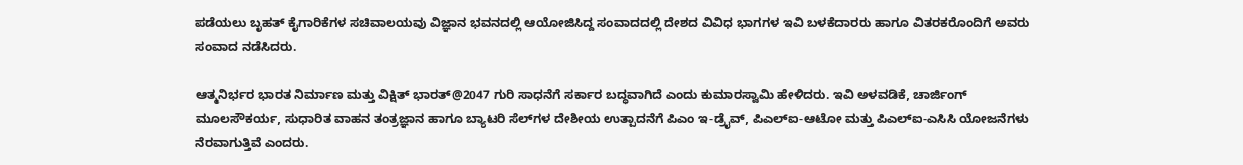ಪಡೆಯಲು ಬೃಹತ್ ಕೈಗಾರಿಕೆಗಳ ಸಚಿವಾಲಯವು ವಿಜ್ಞಾನ ಭವನದಲ್ಲಿ ಆಯೋಜಿಸಿದ್ದ ಸಂವಾದದಲ್ಲಿ ದೇಶದ ವಿವಿಧ ಭಾಗಗಳ ಇವಿ ಬಳಕೆದಾರರು ಹಾಗೂ ವಿತರಕರೊಂದಿಗೆ ಅವರು ಸಂವಾದ ನಡೆಸಿದರು.

ಆತ್ಮನಿರ್ಭರ ಭಾರತ ನಿರ್ಮಾಣ ಮತ್ತು ವಿಕ್ಷಿತ್ ಭಾರತ್@2047 ಗುರಿ ಸಾಧನೆಗೆ ಸರ್ಕಾರ ಬದ್ಧವಾಗಿದೆ ಎಂದು ಕುಮಾರಸ್ವಾಮಿ ಹೇಳಿದರು. ಇವಿ ಅಳವಡಿಕೆ, ಚಾರ್ಜಿಂಗ್ ಮೂಲಸೌಕರ್ಯ, ಸುಧಾರಿತ ವಾಹನ ತಂತ್ರಜ್ಞಾನ ಹಾಗೂ ಬ್ಯಾಟರಿ ಸೆಲ್‌ಗಳ ದೇಶೀಯ ಉತ್ಪಾದನೆಗೆ ಪಿಎಂ ಇ-ಡ್ರೈವ್, ಪಿಎಲ್‌ಐ-ಆಟೋ ಮತ್ತು ಪಿಎಲ್‌ಐ-ಎಸಿಸಿ ಯೋಜನೆಗಳು ನೆರವಾಗುತ್ತಿವೆ ಎಂದರು.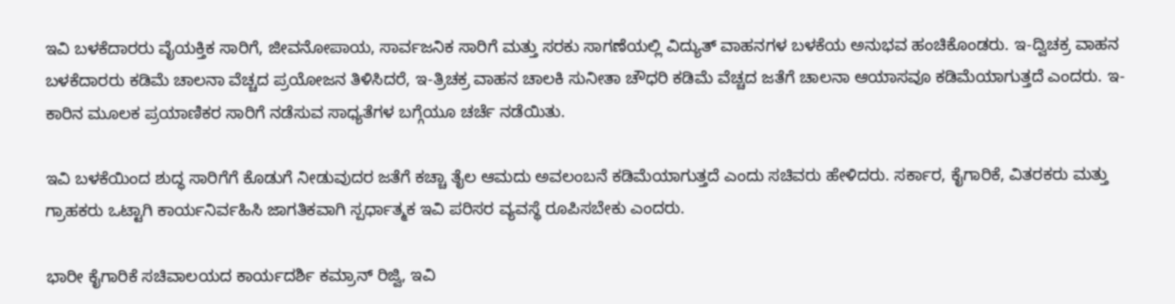ಇವಿ ಬಳಕೆದಾರರು ವೈಯಕ್ತಿಕ ಸಾರಿಗೆ, ಜೀವನೋಪಾಯ, ಸಾರ್ವಜನಿಕ ಸಾರಿಗೆ ಮತ್ತು ಸರಕು ಸಾಗಣೆಯಲ್ಲಿ ವಿದ್ಯುತ್ ವಾಹನಗಳ ಬಳಕೆಯ ಅನುಭವ ಹಂಚಿಕೊಂಡರು. ಇ-ದ್ವಿಚಕ್ರ ವಾಹನ ಬಳಕೆದಾರರು ಕಡಿಮೆ ಚಾಲನಾ ವೆಚ್ಚದ ಪ್ರಯೋಜನ ತಿಳಿಸಿದರೆ, ಇ-ತ್ರಿಚಕ್ರ ವಾಹನ ಚಾಲಕಿ ಸುನೀತಾ ಚೌಧರಿ ಕಡಿಮೆ ವೆಚ್ಚದ ಜತೆಗೆ ಚಾಲನಾ ಆಯಾಸವೂ ಕಡಿಮೆಯಾಗುತ್ತದೆ ಎಂದರು. ಇ-ಕಾರಿನ ಮೂಲಕ ಪ್ರಯಾಣಿಕರ ಸಾರಿಗೆ ನಡೆಸುವ ಸಾಧ್ಯತೆಗಳ ಬಗ್ಗೆಯೂ ಚರ್ಚೆ ನಡೆಯಿತು.

ಇವಿ ಬಳಕೆಯಿಂದ ಶುದ್ಧ ಸಾರಿಗೆಗೆ ಕೊಡುಗೆ ನೀಡುವುದರ ಜತೆಗೆ ಕಚ್ಚಾ ತೈಲ ಆಮದು ಅವಲಂಬನೆ ಕಡಿಮೆಯಾಗುತ್ತದೆ ಎಂದು ಸಚಿವರು ಹೇಳಿದರು. ಸರ್ಕಾರ, ಕೈಗಾರಿಕೆ, ವಿತರಕರು ಮತ್ತು ಗ್ರಾಹಕರು ಒಟ್ಟಾಗಿ ಕಾರ್ಯನಿರ್ವಹಿಸಿ ಜಾಗತಿಕವಾಗಿ ಸ್ಪರ್ಧಾತ್ಮಕ ಇವಿ ಪರಿಸರ ವ್ಯವಸ್ಥೆ ರೂಪಿಸಬೇಕು ಎಂದರು.

ಭಾರೀ ಕೈಗಾರಿಕೆ ಸಚಿವಾಲಯದ ಕಾರ್ಯದರ್ಶಿ ಕಮ್ರಾನ್ ರಿಜ್ವಿ, ಇವಿ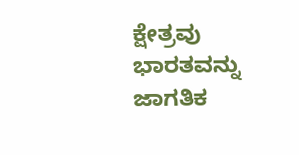ಕ್ಷೇತ್ರವು ಭಾರತವನ್ನು ಜಾಗತಿಕ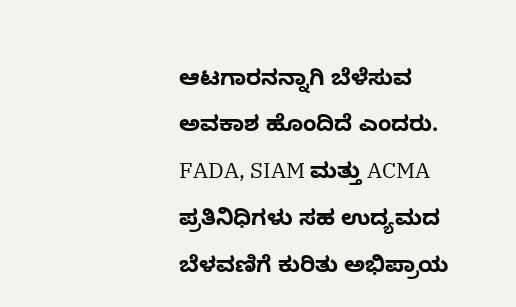ಆಟಗಾರನನ್ನಾಗಿ ಬೆಳೆಸುವ ಅವಕಾಶ ಹೊಂದಿದೆ ಎಂದರು. FADA, SIAM ಮತ್ತು ACMA ಪ್ರತಿನಿಧಿಗಳು ಸಹ ಉದ್ಯಮದ ಬೆಳವಣಿಗೆ ಕುರಿತು ಅಭಿಪ್ರಾಯ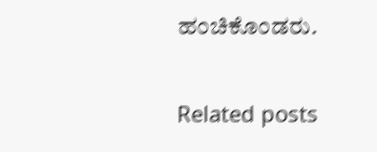ಹಂಚಿಕೊಂಡರು.

Related posts